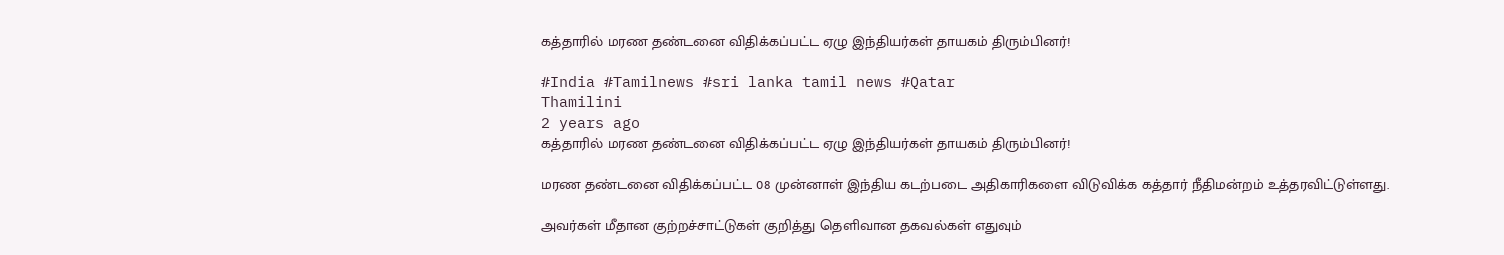கத்தாரில் மரண தண்டனை விதிக்கப்பட்ட ஏழு இந்தியர்கள் தாயகம் திரும்பினர்!

#India #Tamilnews #sri lanka tamil news #Qatar
Thamilini
2 years ago
கத்தாரில் மரண தண்டனை விதிக்கப்பட்ட ஏழு இந்தியர்கள் தாயகம் திரும்பினர்!

மரண தண்டனை விதிக்கப்பட்ட 08 முன்னாள் இந்திய கடற்படை அதிகாரிகளை விடுவிக்க கத்தார் நீதிமன்றம் உத்தரவிட்டுள்ளது.

அவர்கள் மீதான குற்றச்சாட்டுகள் குறித்து தெளிவான தகவல்கள் எதுவும்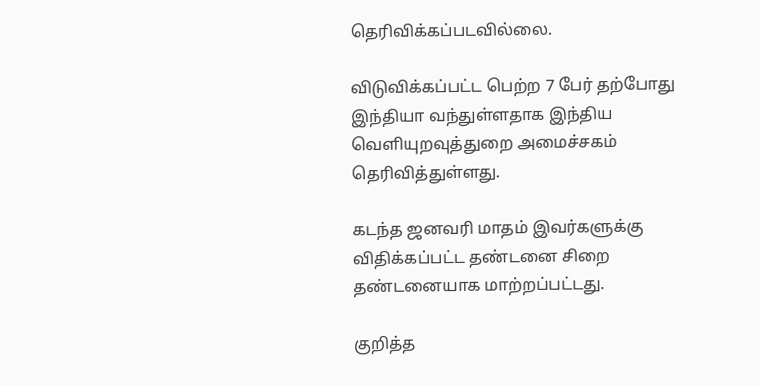தெரிவிக்கப்படவில்லை.

விடுவிக்கப்பட்ட பெற்ற 7 பேர் தற்போது இந்தியா வந்துள்ளதாக இந்திய வெளியுறவுத்துறை அமைச்சகம் தெரிவித்துள்ளது.

கடந்த ஜனவரி மாதம் இவர்களுக்கு விதிக்கப்பட்ட தண்டனை சிறை தண்டனையாக மாற்றப்பட்டது.

குறித்த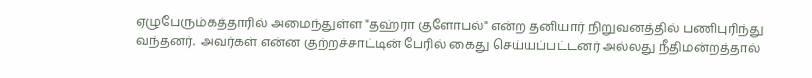ஏழுபேரும்கத்தாரில் அமைந்துள்ள "தஹ்ரா குளோபல்" என்ற தனியார் நிறுவனத்தில் பணிபுரிந்து வந்தனர்.  அவர்கள் என்ன குற்றச்சாட்டின் பேரில் கைது செய்யப்பட்டனர் அல்லது நீதிமன்றத்தால்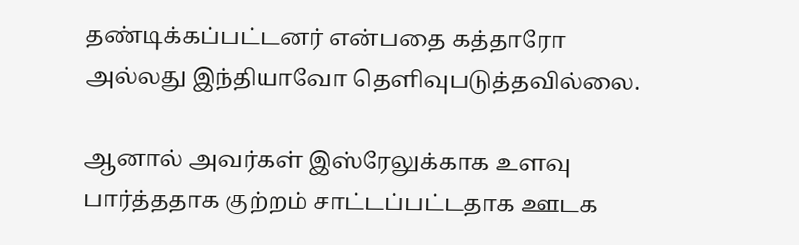தண்டிக்கப்பட்டனர் என்பதை கத்தாரோ அல்லது இந்தியாவோ தெளிவுபடுத்தவில்லை.

ஆனால் அவர்கள் இஸ்ரேலுக்காக உளவு பார்த்ததாக குற்றம் சாட்டப்பட்டதாக ஊடக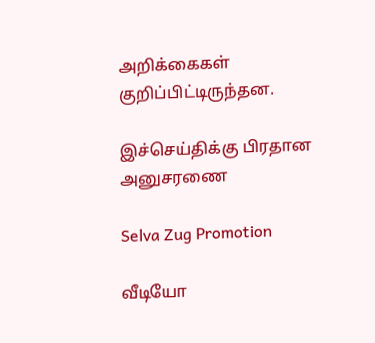அறிக்கைகள் குறிப்பிட்டிருந்தன.

இச்செய்திக்கு பிரதான அனுசரணை

Selva Zug Promotion

வீடியோ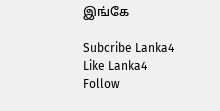இங்கே

Subcribe Lanka4
Like Lanka4
Follow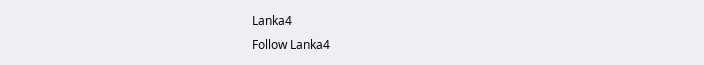Lanka4
Follow Lanka4